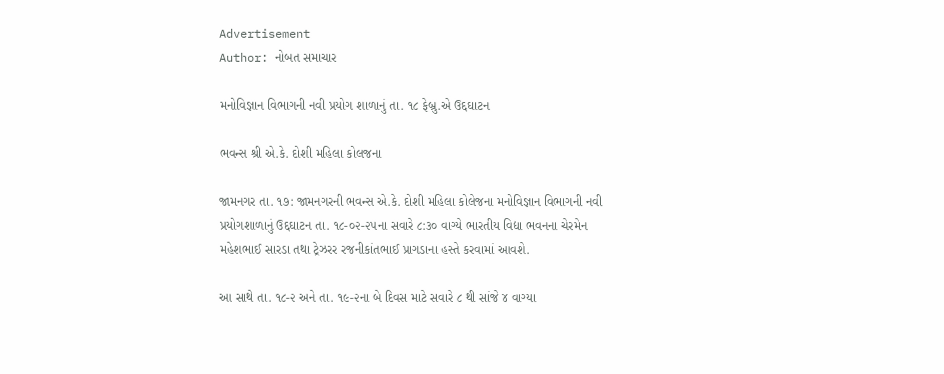Advertisement
Author: નોબત સમાચાર

મનોવિજ્ઞાન વિભાગની નવી પ્રયોગ શાળાનું તા. ૧૮ ફેબ્રુ.એ ઉદ્દઘાટન

ભવન્સ શ્રી એ.કે. દોશી મહિલા કોલજના

જામનગર તા. ૧૭: જામનગરની ભવન્સ એ.કે. દોશી મહિલા કોલેજના મનોવિજ્ઞાન વિભાગની નવી પ્રયોગશાળાનું ઉદ્દઘાટન તા. ૧૮-૦૨-૨૫ના સવારે ૮:૩૦ વાગ્યે ભારતીય વિદ્યા ભવનના ચેરમેન મહેશભાઈ સારડા તથા ટ્રેઝરર રજનીકાંતભાઈ પ્રાગડાના હસ્તે કરવામાં આવશે.

આ સાથે તા. ૧૮-૨ અને તા. ૧૯-૨ના બે દિવસ માટે સવારે ૮ થી સાંજે ૪ વાગ્યા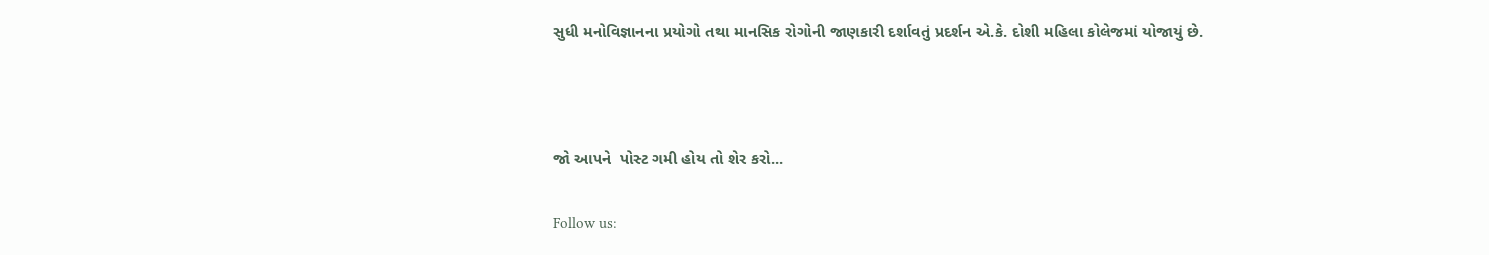સુધી મનોવિજ્ઞાનના પ્રયોગો તથા માનસિક રોગોની જાણકારી દર્શાવતું પ્રદર્શન એ.કે. દોશી મહિલા કોલેજમાં યોજાયું છે.



જો આપને  પોસ્ટ ગમી હોય તો શેર કરો...

Follow us: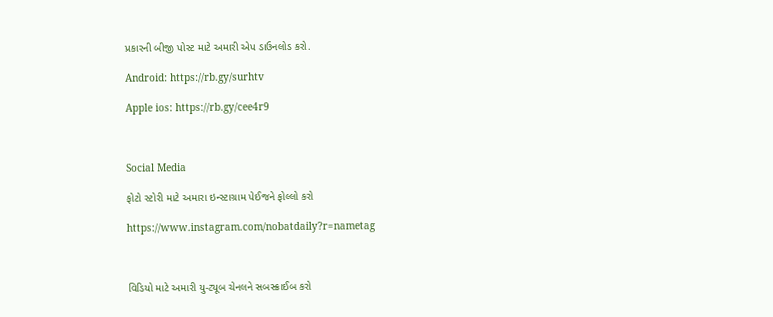પ્રકારની બીજી પોસ્ટ માટે અમારી એપ ડાઉનલોડ કરો.

Android: https://rb.gy/surhtv

Apple ios: https://rb.gy/cee4r9



Social Media

ફોટો સ્ટોરી માટે અમારા ઇન્સ્ટાગ્રામ પેઈજને ફોલ્લો કરો

https://www.instagram.com/nobatdaily?r=nametag



વિડિયો માટે અમારી યુ-ટ્યૂબ ચેનલને સબસ્ક્રાઈબ કરો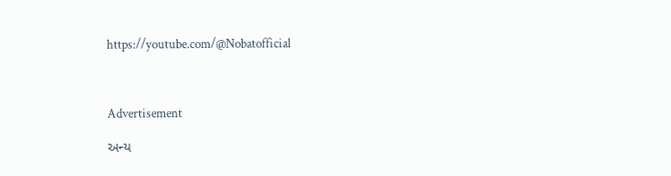https://youtube.com/@Nobatofficial



Advertisement

અન્ય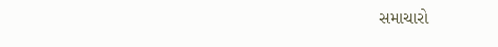સમાચારો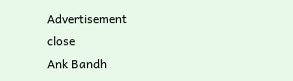Advertisement
close
Ank Bandh